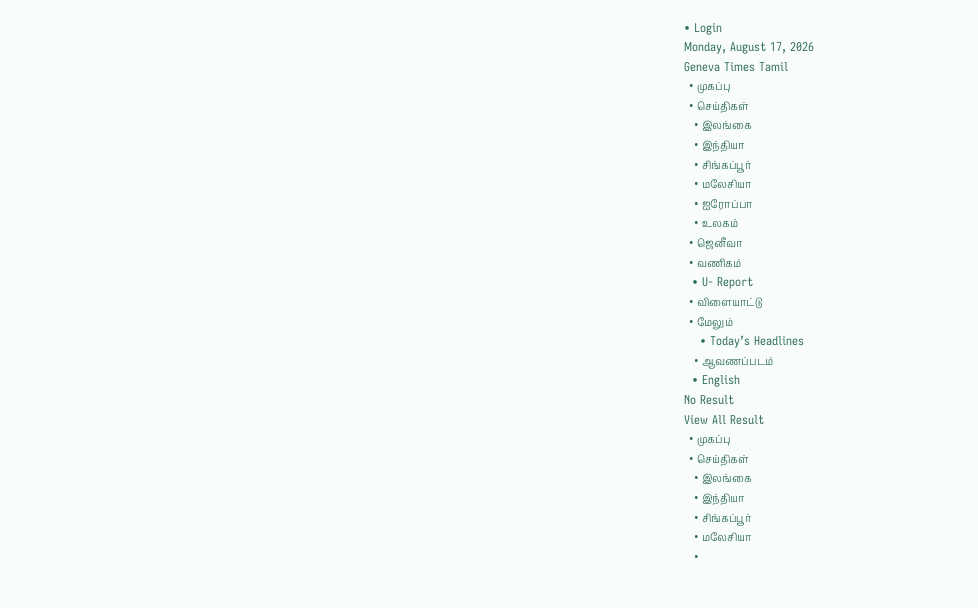• Login
Monday, August 17, 2026
Geneva Times Tamil
  • முகப்பு
  • செய்திகள்
    • இலங்கை
    • இந்தியா
    • சிங்கப்பூர்
    • மலேசியா
    • ஐரோப்பா
    • உலகம்
  • ஜெனீவா
  • வணிகம்
  • U- Report
  • விளையாட்டு
  • மேலும்
    • Today’s Headlines
    • ஆவணப்படம்
  • English
No Result
View All Result
  • முகப்பு
  • செய்திகள்
    • இலங்கை
    • இந்தியா
    • சிங்கப்பூர்
    • மலேசியா
    •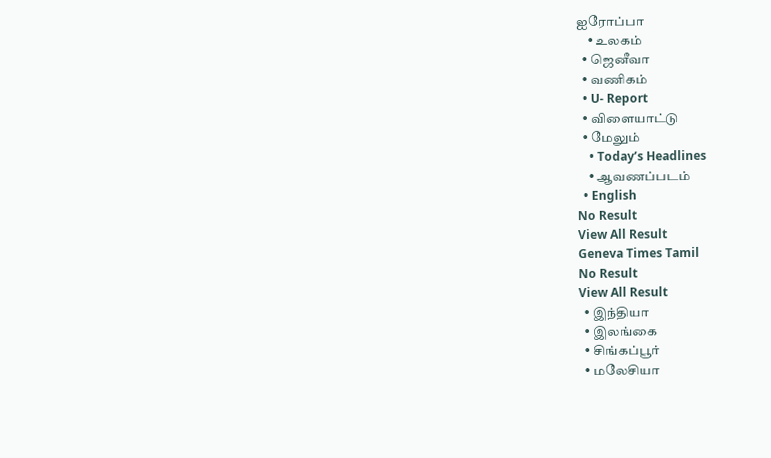ஐரோப்பா
    • உலகம்
  • ஜெனீவா
  • வணிகம்
  • U- Report
  • விளையாட்டு
  • மேலும்
    • Today’s Headlines
    • ஆவணப்படம்
  • English
No Result
View All Result
Geneva Times Tamil
No Result
View All Result
  • இந்தியா
  • இலங்கை
  • சிங்கப்பூர்
  • மலேசியா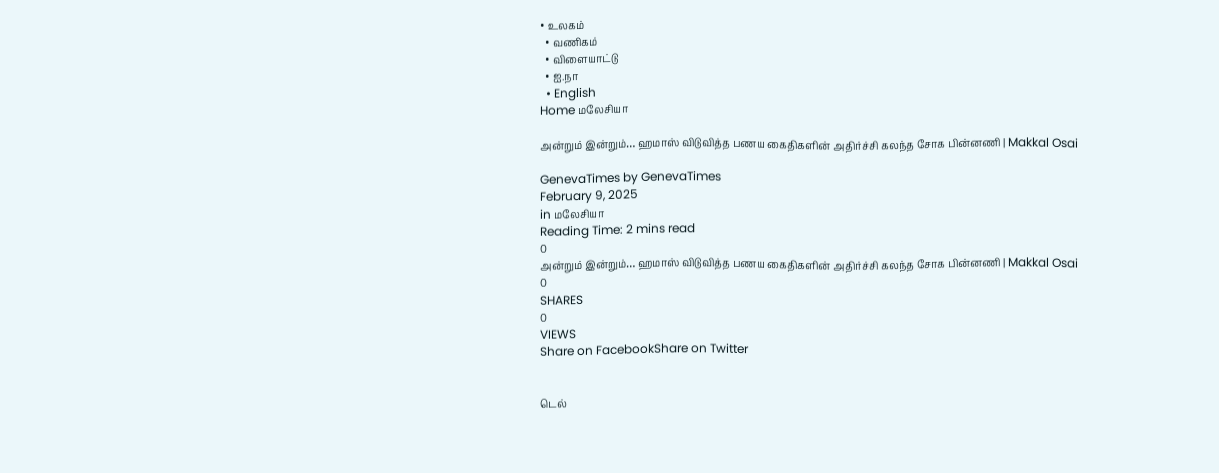• உலகம்
  • வணிகம்
  • விளையாட்டு
  • ஐ.நா
  • English
Home மலேசியா

அன்றும் இன்றும்… ஹமாஸ் விடுவித்த பணய கைதிகளின் அதிர்ச்சி கலந்த சோக பின்னணி | Makkal Osai

GenevaTimes by GenevaTimes
February 9, 2025
in மலேசியா
Reading Time: 2 mins read
0
அன்றும் இன்றும்… ஹமாஸ் விடுவித்த பணய கைதிகளின் அதிர்ச்சி கலந்த சோக பின்னணி | Makkal Osai
0
SHARES
0
VIEWS
Share on FacebookShare on Twitter


டெல்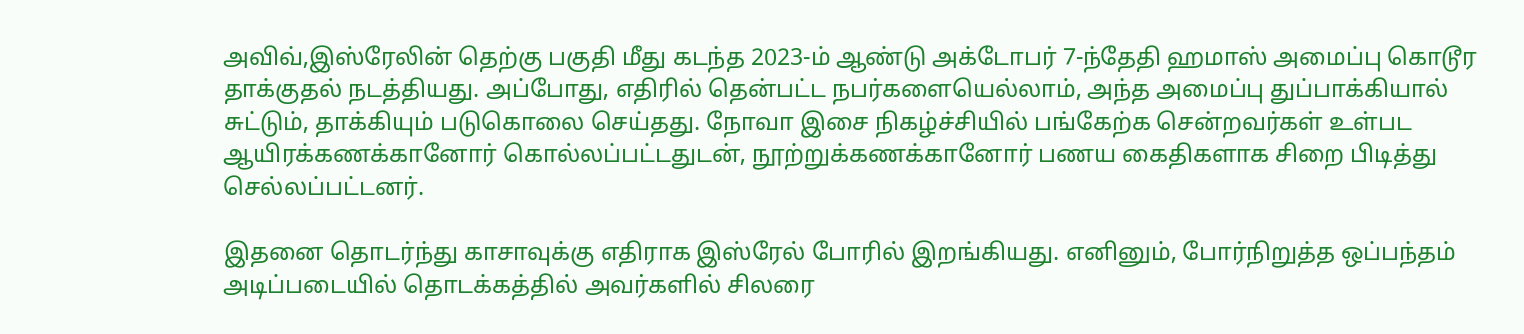அவிவ்,இஸ்ரேலின் தெற்கு பகுதி மீது கடந்த 2023-ம் ஆண்டு அக்டோபர் 7-ந்தேதி ஹமாஸ் அமைப்பு கொடூர தாக்குதல் நடத்தியது. அப்போது, எதிரில் தென்பட்ட நபர்களையெல்லாம், அந்த அமைப்பு துப்பாக்கியால் சுட்டும், தாக்கியும் படுகொலை செய்தது. நோவா இசை நிகழ்ச்சியில் பங்கேற்க சென்றவர்கள் உள்பட ஆயிரக்கணக்கானோர் கொல்லப்பட்டதுடன், நூற்றுக்கணக்கானோர் பணய கைதிகளாக சிறை பிடித்து செல்லப்பட்டனர்.

இதனை தொடர்ந்து காசாவுக்கு எதிராக இஸ்ரேல் போரில் இறங்கியது. எனினும், போர்நிறுத்த ஒப்பந்தம் அடிப்படையில் தொடக்கத்தில் அவர்களில் சிலரை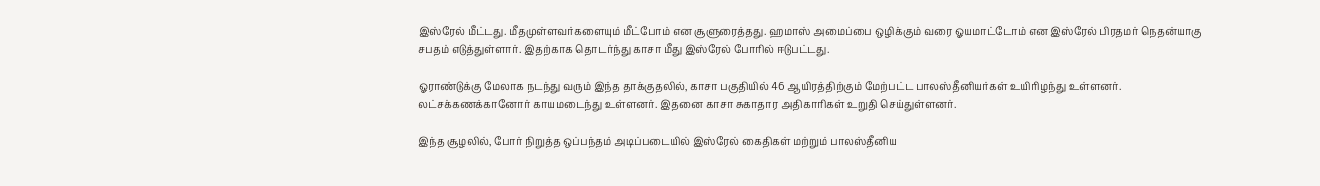இஸ்ரேல் மீட்டது. மீதமுள்ளவர்களையும் மீட்போம் என சூளுரைத்தது. ஹமாஸ் அமைப்பை ஒழிக்கும் வரை ஓயமாட்டோம் என இஸ்ரேல் பிரதமர் நெதன்யாகு சபதம் எடுத்துள்ளார். இதற்காக தொடர்ந்து காசா மீது இஸ்ரேல் போரில் ஈடுபட்டது.

ஓராண்டுக்கு மேலாக நடந்து வரும் இந்த தாக்குதலில், காசா பகுதியில் 46 ஆயிரத்திற்கும் மேற்பட்ட பாலஸ்தீனியர்கள் உயிரிழந்து உள்ளனர். லட்சக்கணக்கானோர் காயமடைந்து உள்ளனர். இதனை காசா சுகாதார அதிகாரிகள் உறுதி செய்துள்ளனர்.

இந்த சூழலில், போர் நிறுத்த ஒப்பந்தம் அடிப்படையில் இஸ்ரேல் கைதிகள் மற்றும் பாலஸ்தீனிய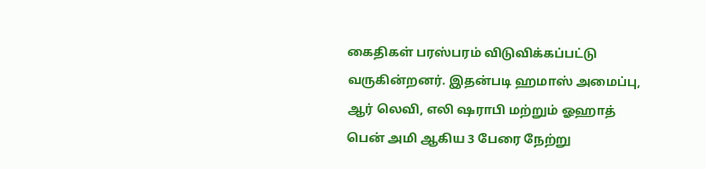கைதிகள் பரஸ்பரம் விடுவிக்கப்பட்டு வருகின்றனர். இதன்படி ஹமாஸ் அமைப்பு, ஆர் லெவி, எலி ஷராபி மற்றும் ஓஹாத் பென் அமி ஆகிய 3 பேரை நேற்று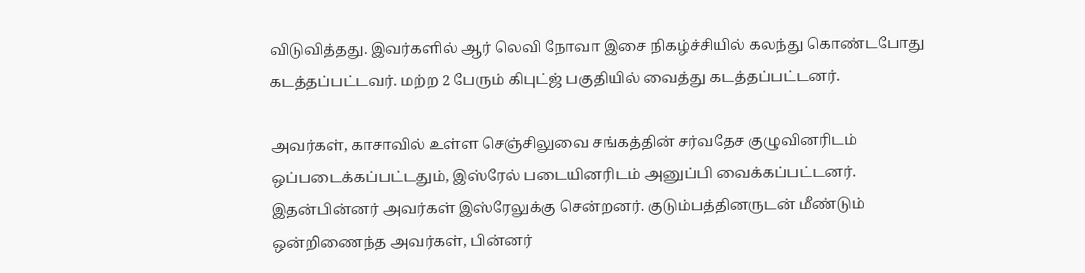விடுவித்தது. இவர்களில் ஆர் லெவி நோவா இசை நிகழ்ச்சியில் கலந்து கொண்டபோது கடத்தப்பட்டவர். மற்ற 2 பேரும் கிபுட்ஜ் பகுதியில் வைத்து கடத்தப்பட்டனர்.

அவர்கள், காசாவில் உள்ள செஞ்சிலுவை சங்கத்தின் சர்வதேச குழுவினரிடம் ஒப்படைக்கப்பட்டதும், இஸ்ரேல் படையினரிடம் அனுப்பி வைக்கப்பட்டனர். இதன்பின்னர் அவர்கள் இஸ்ரேலுக்கு சென்றனர். குடும்பத்தினருடன் மீண்டும் ஒன்றிணைந்த அவர்கள், பின்னர்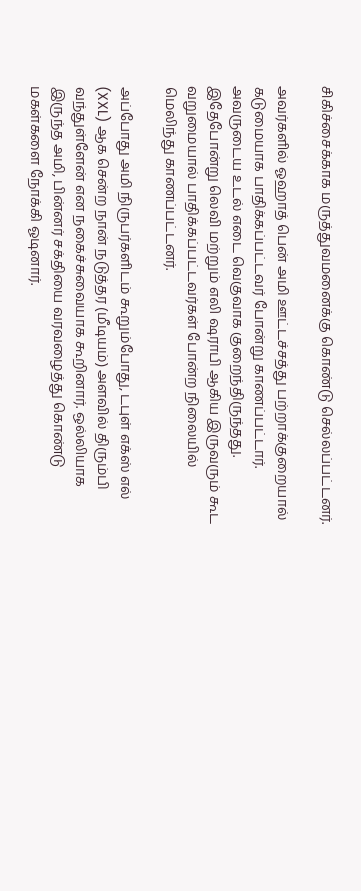சிகிச்சைக்காக மருத்துவமனைக்கு கொண்டு செல்லப்பட்டனர்.

அவர்களில் ஓஹாத் பென் அமி ஊட்டச்சத்து பற்றாக்குறையால் கடுமையாக பாதிக்கப்பட்டவர் போன்று காணப்பட்டார். அவருடைய உடல் எடை வெகுவாக குறைந்திருந்தது. இதேபோன்று லெவி மற்றும் எலி ஷராபி ஆகிய இருவரும் கூட வறுமையால் பாதிக்கப்பட்டவர்கள் போன்ற நிலையில் மெலிந்து காணப்பட்டனர்.

அப்போது அமி நிருபர்களிடம் கூறும்போது, டபுள் எக்ஸ் எல் (XXL) ஆக சென்ற நான் நடுத்தர (மீடியம்) அளவில் திரும்பி வந்துள்ளேன் என நகைச்சுவையாக கூறினார். ஒல்லியாக இருந்த அமி, பின்னர் சக்தியை வரவழைத்து கொண்டு மகள்களை நோக்கி ஓடினார்.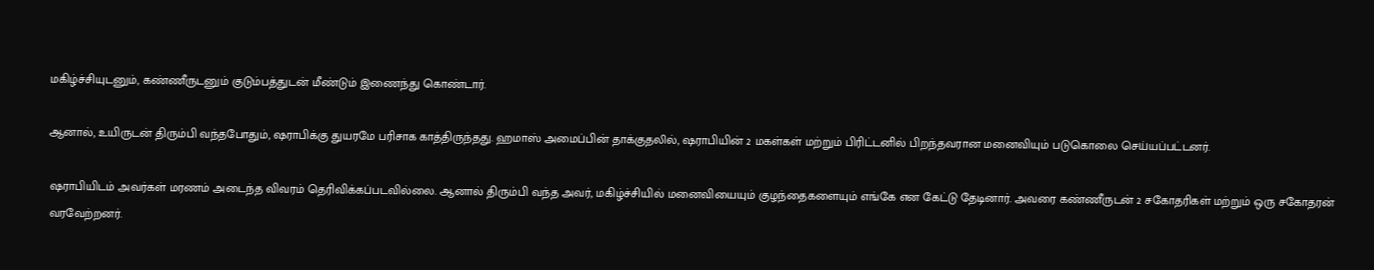மகிழ்ச்சியுடனும், கண்ணீருடனும் குடும்பத்துடன் மீண்டும் இணைந்து கொண்டார்.

ஆனால், உயிருடன் திரும்பி வந்தபோதும், ஷராபிக்கு துயரமே பரிசாக காத்திருந்தது. ஹமாஸ் அமைப்பின் தாக்குதலில், ஷராபியின் 2 மகள்கள் மற்றும் பிரிட்டனில் பிறந்தவரான மனைவியும் படுகொலை செய்யப்பட்டனர்.

ஷராபியிடம் அவர்கள் மரணம் அடைந்த விவரம் தெரிவிக்கப்படவில்லை. ஆனால் திரும்பி வந்த அவர், மகிழ்ச்சியில் மனைவியையும் குழந்தைகளையும் எங்கே என கேட்டு தேடினார். அவரை கண்ணீருடன் 2 சகோதரிகள் மற்றும் ஒரு சகோதரன் வரவேற்றனர்.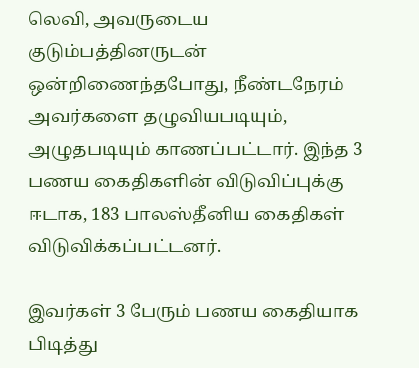லெவி, அவருடைய குடும்பத்தினருடன் ஒன்றிணைந்தபோது, நீண்டநேரம் அவர்களை தழுவியபடியும், அழுதபடியும் காணப்பட்டார். இந்த 3 பணய கைதிகளின் விடுவிப்புக்கு ஈடாக, 183 பாலஸ்தீனிய கைதிகள் விடுவிக்கப்பட்டனர்.

இவர்கள் 3 பேரும் பணய கைதியாக பிடித்து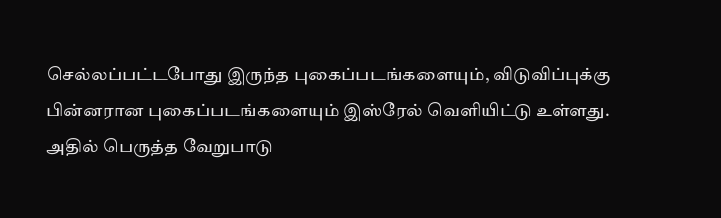செல்லப்பட்டபோது இருந்த புகைப்படங்களையும், விடுவிப்புக்கு பின்னரான புகைப்படங்களையும் இஸ்ரேல் வெளியிட்டு உள்ளது. அதில் பெருத்த வேறுபாடு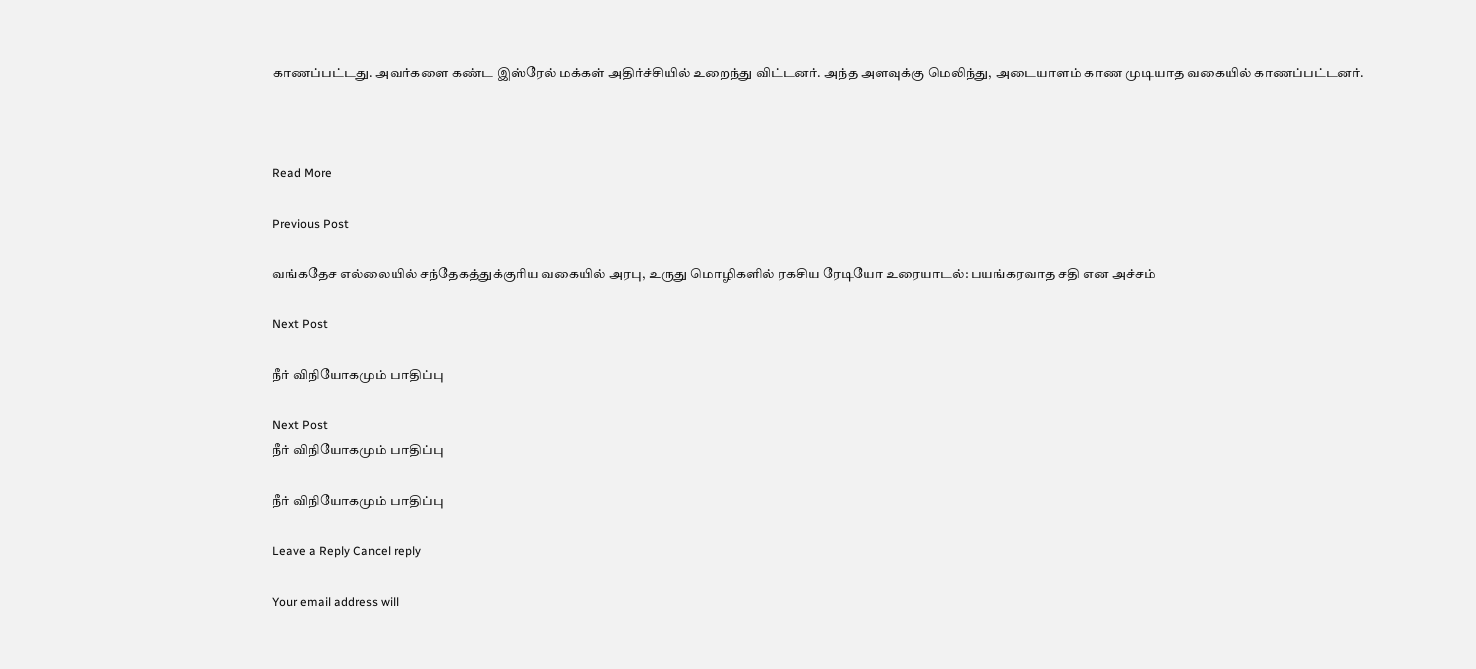காணப்பட்டது. அவர்களை கண்ட இஸ்ரேல் மக்கள் அதிர்ச்சியில் உறைந்து விட்டனர். அந்த அளவுக்கு மெலிந்து, அடையாளம் காண முடியாத வகையில் காணப்பட்டனர்.



Read More

Previous Post

வங்கதேச எல்லையில் சந்தேகத்துக்குரிய வகையில் அரபு, உருது மொழிகளில் ரகசிய ரேடியோ உரையாடல்: பயங்கரவாத சதி என அச்சம்

Next Post

நீர் விநியோகமும் பாதிப்பு

Next Post
நீர் விநியோகமும் பாதிப்பு

நீர் விநியோகமும் பாதிப்பு

Leave a Reply Cancel reply

Your email address will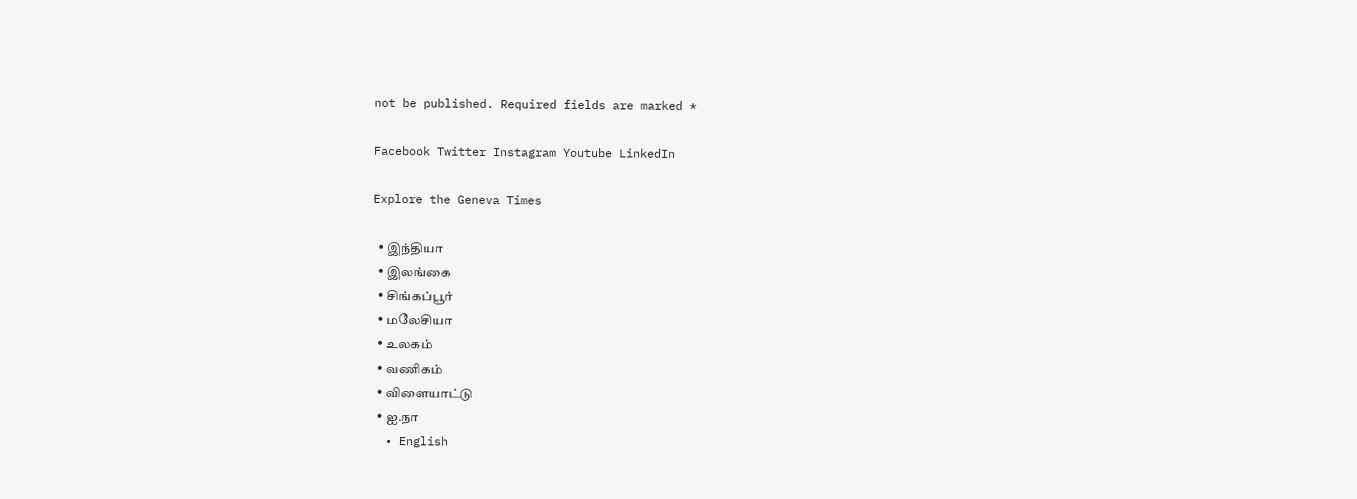not be published. Required fields are marked *

Facebook Twitter Instagram Youtube LinkedIn

Explore the Geneva Times

  • இந்தியா
  • இலங்கை
  • சிங்கப்பூர்
  • மலேசியா
  • உலகம்
  • வணிகம்
  • விளையாட்டு
  • ஐ.நா
  • English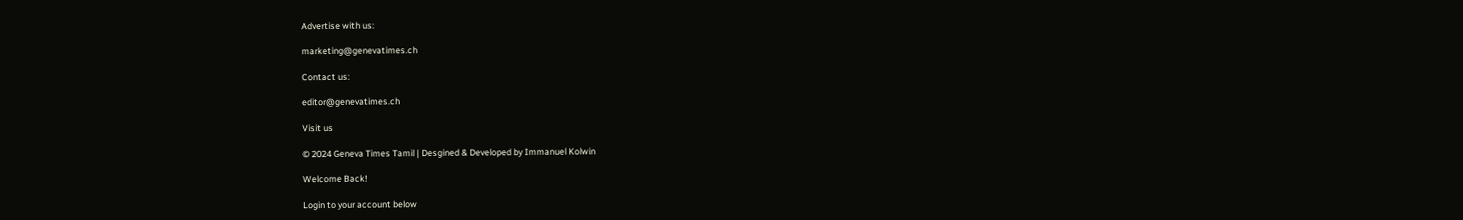Advertise with us:

marketing@genevatimes.ch

Contact us:

editor@genevatimes.ch

Visit us

© 2024 Geneva Times Tamil | Desgined & Developed by Immanuel Kolwin

Welcome Back!

Login to your account below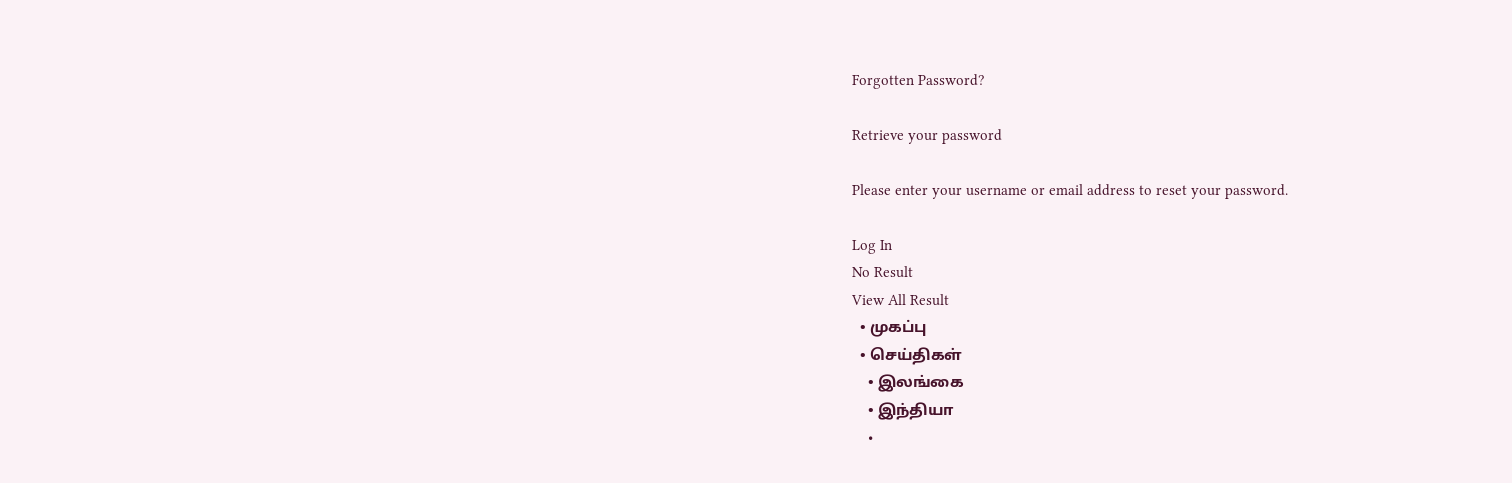Forgotten Password?

Retrieve your password

Please enter your username or email address to reset your password.

Log In
No Result
View All Result
  • முகப்பு
  • செய்திகள்
    • இலங்கை
    • இந்தியா
    •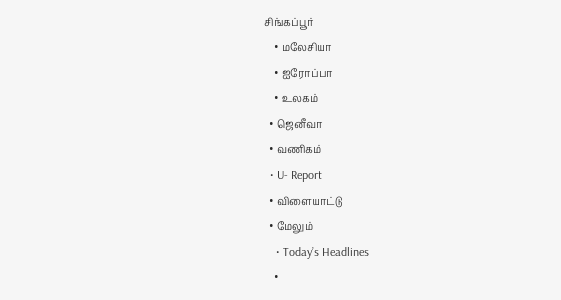சிங்கப்பூர்
    • மலேசியா
    • ஐரோப்பா
    • உலகம்
  • ஜெனீவா
  • வணிகம்
  • U- Report
  • விளையாட்டு
  • மேலும்
    • Today’s Headlines
    •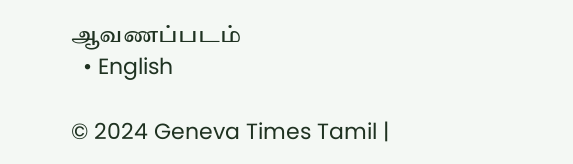ஆவணப்படம்
  • English

© 2024 Geneva Times Tamil |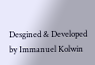Desgined & Developed by Immanuel Kolwin